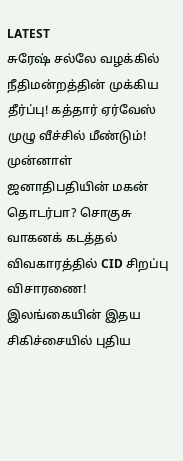LATEST
சுரேஷ் சல்லே வழக்கில் நீதிமன்றத்தின் முக்கிய தீர்ப்பு! கத்தார் ஏர்வேஸ் முழு வீச்சில் மீண்டும்! முன்னாள் ஜனாதிபதியின் மகன் தொடர்பா? சொகுசு வாகனக் கடத்தல் விவகாரத்தில் CID சிறப்பு விசாரணை! இலங்கையின் இதய சிகிச்சையில் புதிய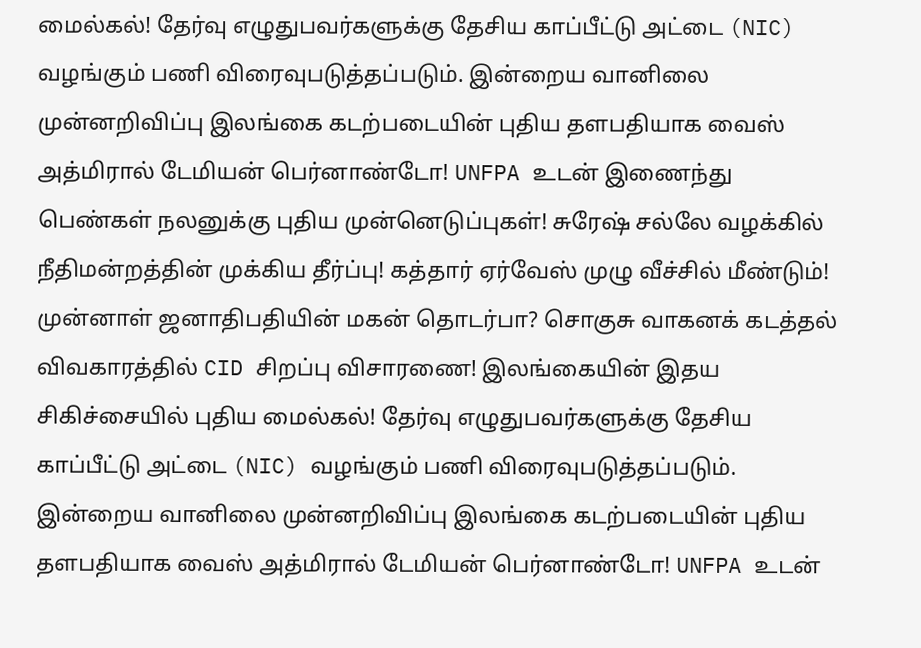மைல்கல்! தேர்வு எழுதுபவர்களுக்கு தேசிய காப்பீட்டு அட்டை (NIC) வழங்கும் பணி விரைவுபடுத்தப்படும். இன்றைய வானிலை முன்னறிவிப்பு இலங்கை கடற்படையின் புதிய தளபதியாக வைஸ் அத்மிரால் டேமியன் பெர்னாண்டோ! UNFPA உடன் இணைந்து பெண்கள் நலனுக்கு புதிய முன்னெடுப்புகள்! சுரேஷ் சல்லே வழக்கில் நீதிமன்றத்தின் முக்கிய தீர்ப்பு! கத்தார் ஏர்வேஸ் முழு வீச்சில் மீண்டும்! முன்னாள் ஜனாதிபதியின் மகன் தொடர்பா? சொகுசு வாகனக் கடத்தல் விவகாரத்தில் CID சிறப்பு விசாரணை! இலங்கையின் இதய சிகிச்சையில் புதிய மைல்கல்! தேர்வு எழுதுபவர்களுக்கு தேசிய காப்பீட்டு அட்டை (NIC) வழங்கும் பணி விரைவுபடுத்தப்படும். இன்றைய வானிலை முன்னறிவிப்பு இலங்கை கடற்படையின் புதிய தளபதியாக வைஸ் அத்மிரால் டேமியன் பெர்னாண்டோ! UNFPA உடன்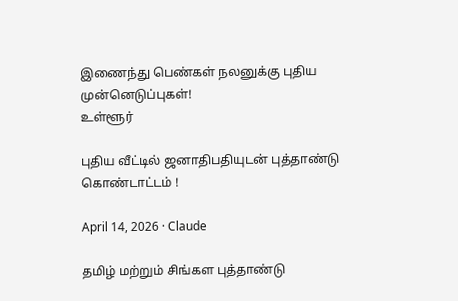இணைந்து பெண்கள் நலனுக்கு புதிய முன்னெடுப்புகள்!
உள்ளூர்

புதிய வீட்டில் ஜனாதிபதியுடன் புத்தாண்டு கொண்டாட்டம் !

April 14, 2026 · Claude

தமிழ் மற்றும் சிங்கள புத்தாண்டு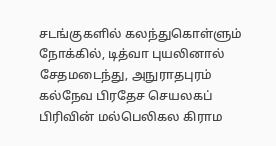சடங்குகளில் கலந்துகொள்ளும் நோக்கில், டித்வா புயலினால் சேதமடைந்து, அநுராதபுரம் கல்நேவ பிரதேச செயலகப் பிரிவின் மல்பெலிகல கிராம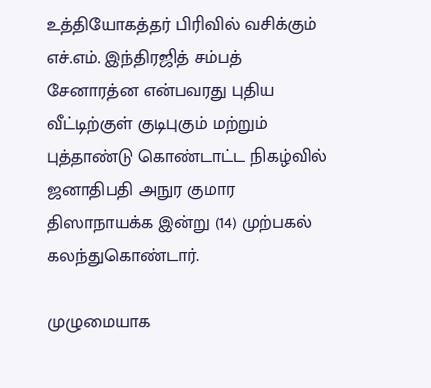உத்தியோகத்தர் பிரிவில் வசிக்கும் எச்.எம். இந்திரஜித் சம்பத் சேனாரத்ன என்பவரது புதிய வீட்டிற்குள் குடிபுகும் மற்றும் புத்தாண்டு கொண்டாட்ட நிகழ்வில் ஜனாதிபதி அநுர குமார திஸாநாயக்க இன்று (14) முற்பகல் கலந்துகொண்டார்.

முழுமையாக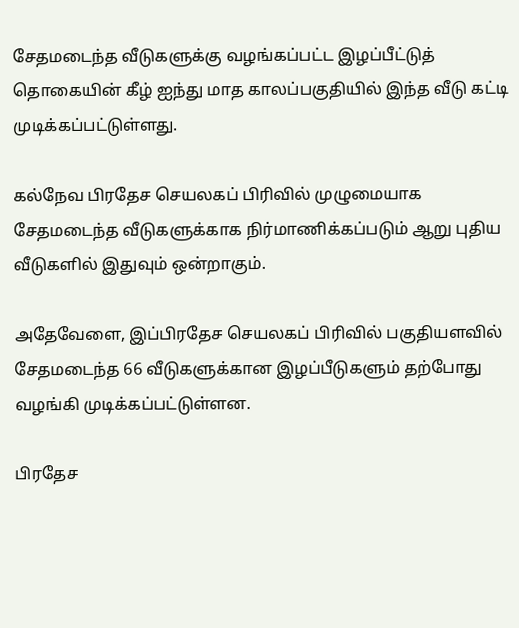சேதமடைந்த வீடுகளுக்கு வழங்கப்பட்ட இழப்பீட்டுத் தொகையின் கீழ் ஐந்து மாத காலப்பகுதியில் இந்த வீடு கட்டி முடிக்கப்பட்டுள்ளது.

கல்நேவ பிரதேச செயலகப் பிரிவில் முழுமையாக சேதமடைந்த வீடுகளுக்காக நிர்மாணிக்கப்படும் ஆறு புதிய வீடுகளில் இதுவும் ஒன்றாகும்.

அதேவேளை, இப்பிரதேச செயலகப் பிரிவில் பகுதியளவில் சேதமடைந்த 66 வீடுகளுக்கான இழப்பீடுகளும் தற்போது வழங்கி முடிக்கப்பட்டுள்ளன.

பிரதேச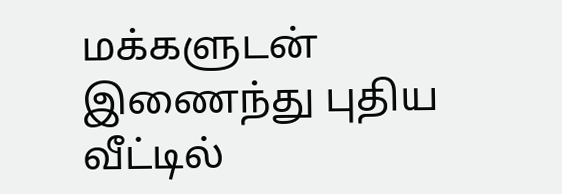மக்களுடன் இணைந்து புதிய வீட்டில்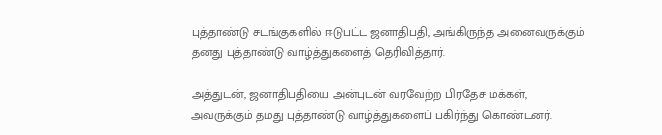புத்தாண்டு சடங்குகளில் ஈடுபட்ட ஜனாதிபதி, அங்கிருந்த அனைவருக்கும் தனது புத்தாண்டு வாழ்த்துகளைத் தெரிவித்தார்.

அத்துடன், ஜனாதிபதியை அன்புடன் வரவேற்ற பிரதேச மக்கள், அவருக்கும் தமது புத்தாண்டு வாழ்த்துகளைப் பகிர்ந்து கொண்டனர்.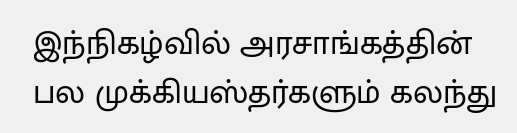இந்நிகழ்வில் அரசாங்கத்தின் பல முக்கியஸ்தர்களும் கலந்து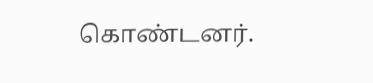கொண்டனர்.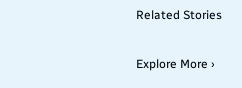Related Stories

Explore More ›